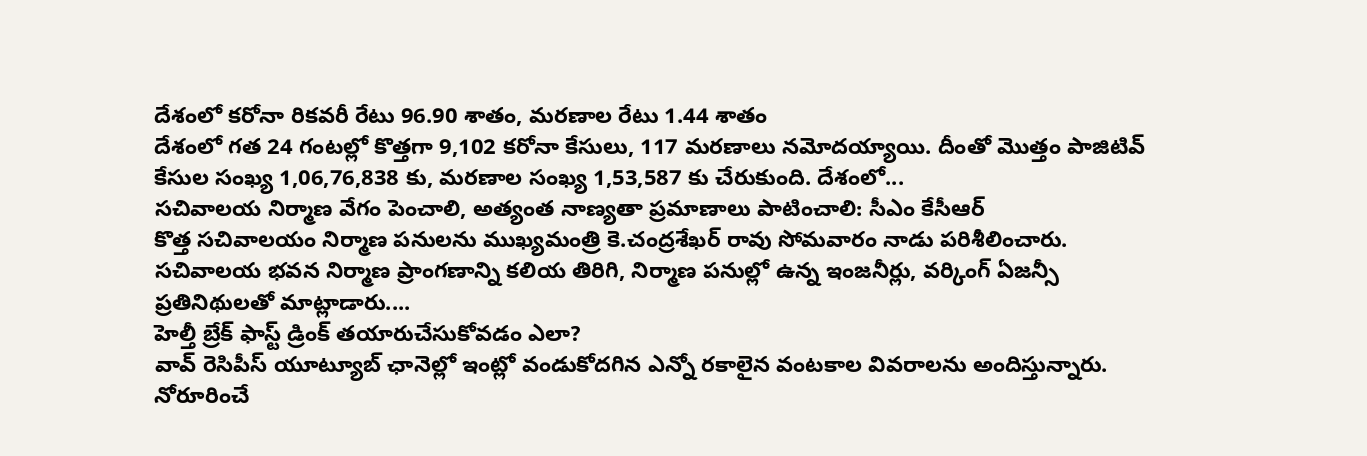దేశంలో కరోనా రికవరీ రేటు 96.90 శాతం, మరణాల రేటు 1.44 శాతం
దేశంలో గత 24 గంటల్లో కొత్తగా 9,102 కరోనా కేసులు, 117 మరణాలు నమోదయ్యాయి. దీంతో మొత్తం పాజిటివ్ కేసుల సంఖ్య 1,06,76,838 కు, మరణాల సంఖ్య 1,53,587 కు చేరుకుంది. దేశంలో...
సచివాలయ నిర్మాణ వేగం పెంచాలి, అత్యంత నాణ్యతా ప్రమాణాలు పాటించాలి: సీఎం కేసీఆర్
కొత్త సచివాలయం నిర్మాణ పనులను ముఖ్యమంత్రి కె.చంద్రశేఖర్ రావు సోమవారం నాడు పరిశీలించారు. సచివాలయ భవన నిర్మాణ ప్రాంగణాన్ని కలియ తిరిగి, నిర్మాణ పనుల్లో ఉన్న ఇంజనీర్లు, వర్కింగ్ ఏజన్సీ ప్రతినిథులతో మాట్లాడారు....
హెల్తీ బ్రేక్ ఫాస్ట్ డ్రింక్ తయారుచేసుకోవడం ఎలా?
వావ్ రెసిపీస్ యూట్యూబ్ ఛానెల్లో ఇంట్లో వండుకోదగిన ఎన్నో రకాలైన వంటకాల వివరాలను అందిస్తున్నారు. నోరూరించే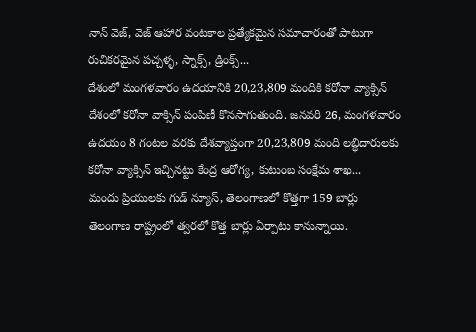నాన్ వెజ్, వెజ్ ఆహార వంటకాల ప్రత్యేకమైన సమాచారంతో పాటుగా రుచికరమైన పచ్చళ్ళ, స్నాక్స్, డ్రింక్స్...
దేశంలో మంగళవారం ఉదయానికి 20,23,809 మందికి కరోనా వ్యాక్సిన్
దేశంలో కరోనా వాక్సిన్ పంపిణీ కొనసాగుతుంది. జనవరి 26, మంగళవారం ఉదయం 8 గంటల వరకు దేశవ్యాప్తంగా 20,23,809 మంది లబ్ధిదారులకు కరోనా వ్యాక్సిన్ ఇచ్చినట్టు కేంద్ర ఆరోగ్య, కుటుంబ సంక్షేమ శాఖ...
మందు ప్రియులకు గుడ్ న్యూస్, తెలంగాణలో కొత్తగా 159 బార్లు
తెలంగాణ రాష్ట్రంలో త్వరలో కొత్త బార్లు ఏర్పాటు కానున్నాయి.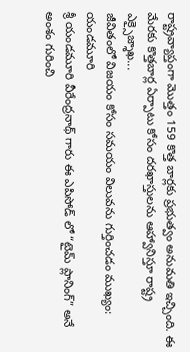రాష్ట్రవ్యాప్తంగా మొత్తం 159 కొత్త బార్లకు ప్రభుత్వం అనుమతి ఇచ్చింది. ఈ మేరకు కొత్తబార్ల ఏర్పాటు కోసం దరఖాస్తులను ఆహ్వానిస్తూ రాష్ట్ర ఎక్సైజ్శాఖ...
జీవితంలో విజయం కోసం సమయం విలువను గుర్తించడం ముఖ్యం: యండమూరి
శ్రీ యండమూరి వీరేంద్రనాథ్ గారు ఈ ఎపిసోడ్ లో “టైమ్ ప్లానింగ్” అనే అంశం గురించి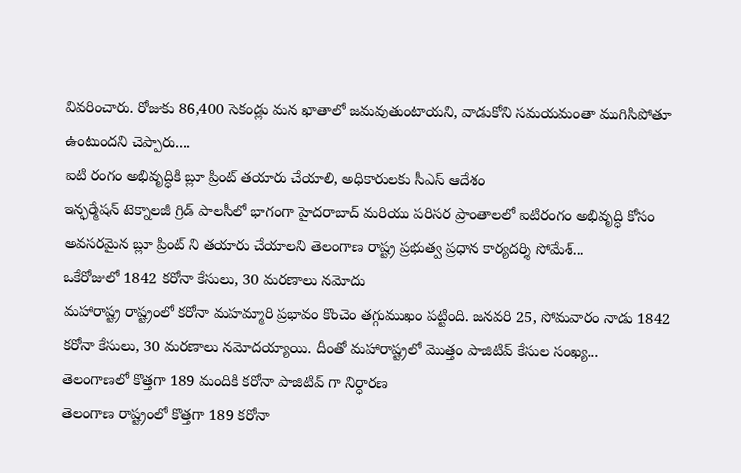వివరించారు. రోజుకు 86,400 సెకండ్లు మన ఖాతాలో జమవుతుంటాయని, వాడుకోని సమయమంతా ముగిసిపోతూ ఉంటుందని చెప్పారు....
ఐటి రంగం అభివృద్ధికి బ్లూ ప్రింట్ తయారు చేయాలి, అధికారులకు సీఎస్ ఆదేశం
ఇన్ఫర్మేషన్ టెక్నాలజీ గ్రిడ్ పాలసీలో భాగంగా హైదరాబాద్ మరియు పరిసర ప్రాంతాలలో ఐటిరంగం అభివృద్ధి కోసం అవసరమైన బ్లూ ప్రింట్ ని తయారు చేయాలని తెలంగాణ రాష్ట్ర ప్రభుత్వ ప్రధాన కార్యదర్శి సోమేశ్...
ఒకేరోజులో 1842 కరోనా కేసులు, 30 మరణాలు నమోదు
మహారాష్ట్ర రాష్ట్రంలో కరోనా మహమ్మారి ప్రభావం కొంచెం తగ్గుముఖం పట్టింది. జనవరి 25, సోమవారం నాడు 1842 కరోనా కేసులు, 30 మరణాలు నమోదయ్యాయి. దీంతో మహారాష్ట్రలో మొత్తం పాజిటివ్ కేసుల సంఖ్య...
తెలంగాణలో కొత్తగా 189 మందికి కరోనా పాజిటివ్ గా నిర్ధారణ
తెలంగాణ రాష్ట్రంలో కొత్తగా 189 కరోనా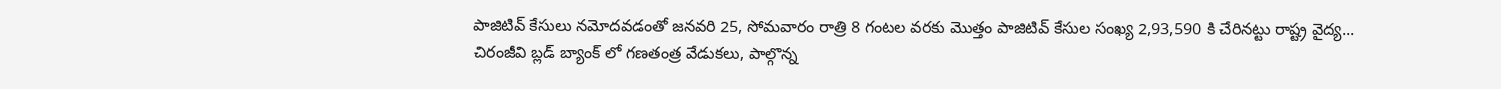పాజిటివ్ కేసులు నమోదవడంతో జనవరి 25, సోమవారం రాత్రి 8 గంటల వరకు మొత్తం పాజిటివ్ కేసుల సంఖ్య 2,93,590 కి చేరినట్టు రాష్ట్ర వైద్య...
చిరంజీవి బ్లడ్ బ్యాంక్ లో గణతంత్ర వేడుకలు, పాల్గొన్న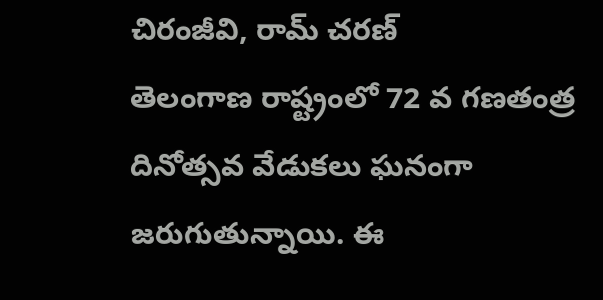చిరంజీవి, రామ్ చరణ్
తెలంగాణ రాష్ట్రంలో 72 వ గణతంత్ర దినోత్సవ వేడుకలు ఘనంగా జరుగుతున్నాయి. ఈ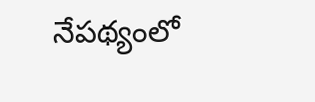నేపథ్యంలో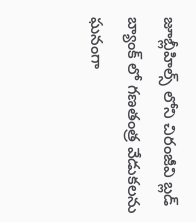జూబ్లీహిల్స్ లోని చిరంజీవి బ్లడ్ బ్యాంక్ లో గణతంత్ర వేడుకలను ఘనంగా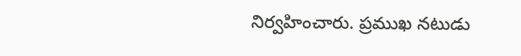నిర్వహించారు. ప్రముఖ నటుడు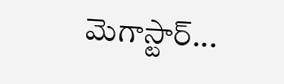మెగాస్టార్...